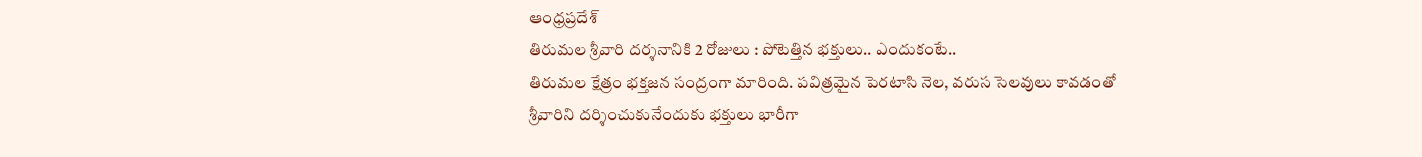ఆంధ్రప్రదేశ్
తిరుమల శ్రీవారి దర్శనానికి 2 రోజులు : పోటెత్తిన భక్తులు.. ఎందుకంటే..
తిరుమల క్షేత్రం భక్తజన సంద్రంగా మారింది. పవిత్రమైన పెరటాసి నెల, వరుస సెలవులు కావడంతో శ్రీవారిని దర్శించుకునేందుకు భక్తులు భారీగా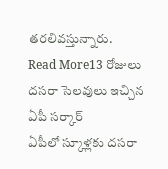తరలివస్తున్నారు.
Read More13 రోజులు దసరా సెలవులు ఇచ్చిన ఏపీ సర్కార్
ఏపీలో స్కూళ్లకు దసరా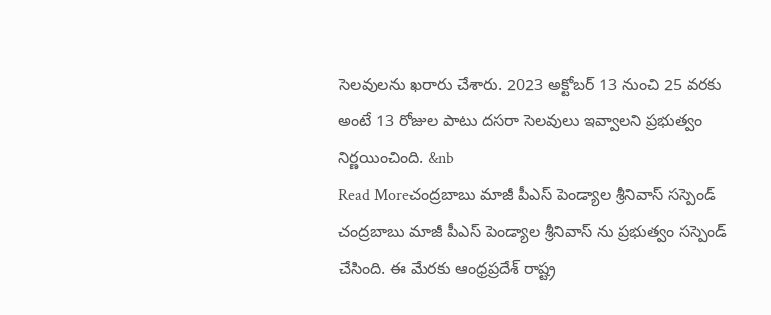సెలవులను ఖరారు చేశారు. 2023 అక్టోబర్ 13 నుంచి 25 వరకు అంటే 13 రోజుల పాటు దసరా సెలవులు ఇవ్వాలని ప్రభుత్వం నిర్ణయించింది. &nb
Read Moreచంద్రబాబు మాజీ పీఎస్ పెండ్యాల శ్రీనివాస్ సస్పెండ్
చంద్రబాబు మాజీ పీఎస్ పెండ్యాల శ్రీనివాస్ ను ప్రభుత్వం సస్పెండ్ చేసింది. ఈ మేరకు ఆంధ్రప్రదేశ్ రాష్ట్ర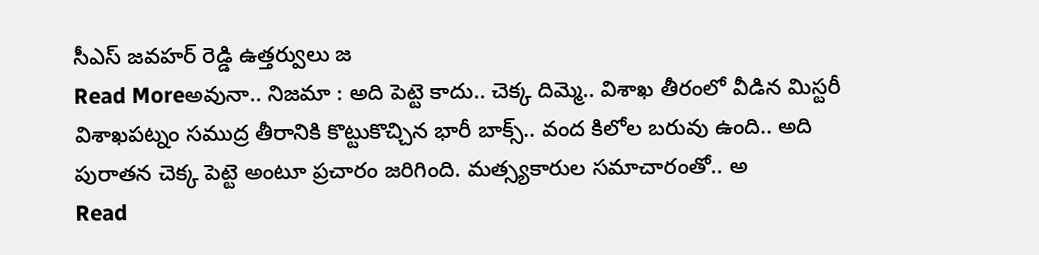సీఎస్ జవహర్ రెడ్డి ఉత్తర్వులు జ
Read Moreఅవునా.. నిజమా : అది పెట్టె కాదు.. చెక్క దిమ్మె.. విశాఖ తీరంలో వీడిన మిస్టరీ
విశాఖపట్నం సముద్ర తీరానికి కొట్టుకొచ్చిన భారీ బాక్స్.. వంద కిలోల బరువు ఉంది.. అది పురాతన చెక్క పెట్టె అంటూ ప్రచారం జరిగింది. మత్స్యకారుల సమాచారంతో.. అ
Read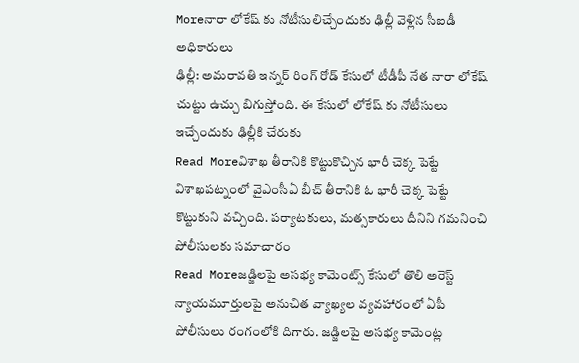Moreనారా లోకేష్ కు నోటీసులిచ్చేందుకు ఢిల్లీ వెళ్లిన సీఐడీ అధికారులు
ఢిల్లీ: అమరావతి ఇన్నర్ రింగ్ రోడ్ కేసులో టీడీపీ నేత నారా లోకేష్ చుట్టు ఉచ్చు బిగుస్తోంది. ఈ కేసులో లోకేష్ కు నోటీసులు ఇచ్చేందుకు ఢిల్లీకి చేరుకు
Read Moreవిశాఖ తీరానికి కొట్టుకొచ్చిన భారీ చెక్క పెట్టే
విశాఖపట్నంలో వైఎంసీఏ బీచ్ తీరానికి ఓ భారీ చెక్క పెట్టే కొట్టుకుని వచ్చింది. పర్యాటకులు, మత్సకారులు దీనిని గమనించి పోలీసులకు సమాచారం
Read Moreజడ్జిలపై అసభ్య కామెంట్స్ కేసులో తొలి అరెస్ట్
న్యాయమూర్తులపై అనుచిత వ్యాఖ్యల వ్యవహారంలో ఏపీ పోలీసులు రంగంలోకి దిగారు. జడ్జిలపై అసభ్య కామెంట్ల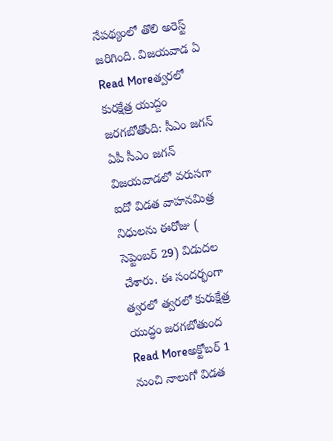నేపథ్యంలో తొలి అరెస్ట్ జరిగింది. విజయవాడ ఏ
Read Moreత్వరలో కురక్షేత్ర యుద్దం జరగబోతోంది: సీఎం జగన్
ఏపీ సీఎం జగన్ విజయవాడలో వరుసగా ఐదో విడత వాహనమిత్ర నిధులను ఈరోజు ( సెప్టెంబర్ 29) విడుదల చేశారు. ఈ సందర్భంగా త్వరలో త్వరలో కురుక్షేత్ర యుద్ధం జరగబోతుంద
Read Moreఅక్టోబర్ 1 నుంచి నాలుగో విడత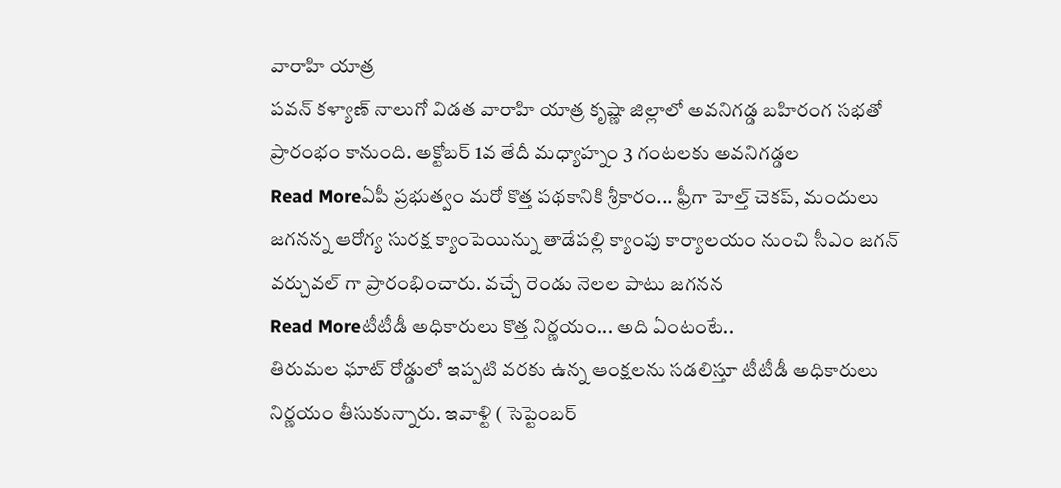వారాహి యాత్ర
పవన్ కళ్యాణ్ నాలుగో విడత వారాహి యాత్ర కృష్ణా జిల్లాలో అవనిగడ్డ బహిరంగ సభతో ప్రారంభం కానుంది. అక్టోబర్ 1వ తేదీ మధ్యాహ్నం 3 గంటలకు అవనిగడ్డల
Read Moreఏపీ ప్రభుత్వం మరో కొత్త పథకానికి శ్రీకారం... ఫ్రీగా హెల్త్ చెకప్, మందులు
జగనన్న ఆరోగ్య సురక్ష క్యాంపెయిన్ను తాడేపల్లి క్యాంపు కార్యాలయం నుంచి సీఎం జగన్ వర్చువల్ గా ప్రారంభించారు. వచ్చే రెండు నెలల పాటు జగనన
Read Moreటీటీడీ అధికారులు కొత్త నిర్ణయం... అది ఏంటంటే..
తిరుమల ఘాట్ రోడ్డులో ఇప్పటి వరకు ఉన్న ఆంక్షలను సడలిస్తూ టీటీడీ అధికారులు నిర్ణయం తీసుకున్నారు. ఇవాళ్టి ( సెప్టెంబర్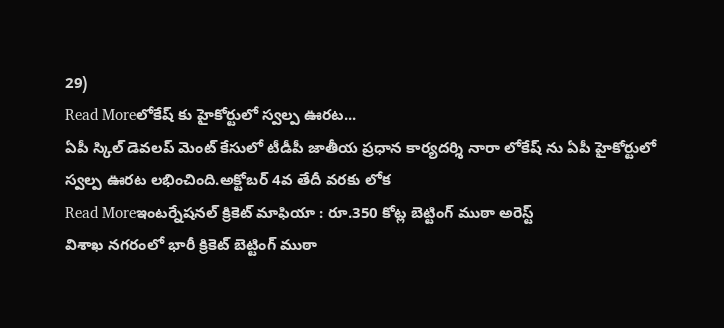29)
Read Moreలోకేష్ కు హైకోర్టులో స్వల్ప ఊరట...
ఏపీ స్కిల్ డెవలప్ మెంట్ కేసులో టీడీపీ జాతీయ ప్రధాన కార్యదర్శి నారా లోకేష్ ను ఏపీ హైకోర్టులో స్వల్ప ఊరట లభించింది.అక్టోబర్ 4వ తేదీ వరకు లోక
Read Moreఇంటర్నేషనల్ క్రికెట్ మాఫియా : రూ.350 కోట్ల బెట్టింగ్ ముఠా అరెస్ట్
విశాఖ నగరంలో భారీ క్రికెట్ బెట్టింగ్ ముఠా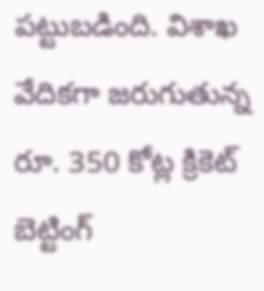పట్టుబడింది. విశాఖ వేదికగా జరుగుతున్న రూ. 350 కోట్ల క్రికెట్ బెట్టింగ్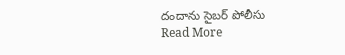దందాను సైబర్ పోలీసు
Read More